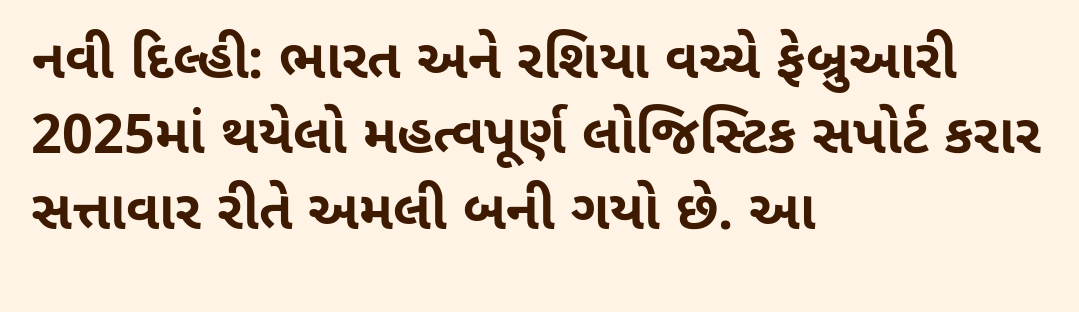નવી દિલ્હી: ભારત અને રશિયા વચ્ચે ફેબ્રુઆરી 2025માં થયેલો મહત્વપૂર્ણ લોજિસ્ટિક સપોર્ટ કરાર સત્તાવાર રીતે અમલી બની ગયો છે. આ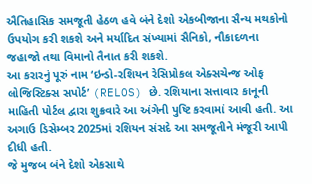ઐતિહાસિક સમજૂતી હેઠળ હવે બંને દેશો એકબીજાના સૈન્ય મથકોનો ઉપયોગ કરી શકશે અને મર્યાદિત સંખ્યામાં સૈનિકો, નૌકાદળના જહાજો તથા વિમાનો તૈનાત કરી શકશે.
આ કરારનું પૂરું નામ ‘ઇન્ડો-રશિયન રેસિપ્રોકલ એક્સચેન્જ ઓફ લોજિસ્ટિક્સ સપોર્ટ’ (RELOS) છે. રશિયાના સત્તાવાર કાનૂની માહિતી પોર્ટલ દ્વારા શુક્રવારે આ અંગેની પુષ્ટિ કરવામાં આવી હતી. આ અગાઉ ડિસેમ્બર 2025માં રશિયન સંસદે આ સમજૂતીને મંજૂરી આપી દીધી હતી.
જે મુજબ બંને દેશો એકસાથે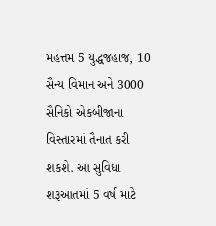મહત્તમ 5 યુદ્ધજહાજ, 10 સૈન્ય વિમાન અને 3000 સૈનિકો એકબીજાના વિસ્તારમાં તૈનાત કરી શકશે. આ સુવિધા શરૂઆતમાં 5 વર્ષ માટે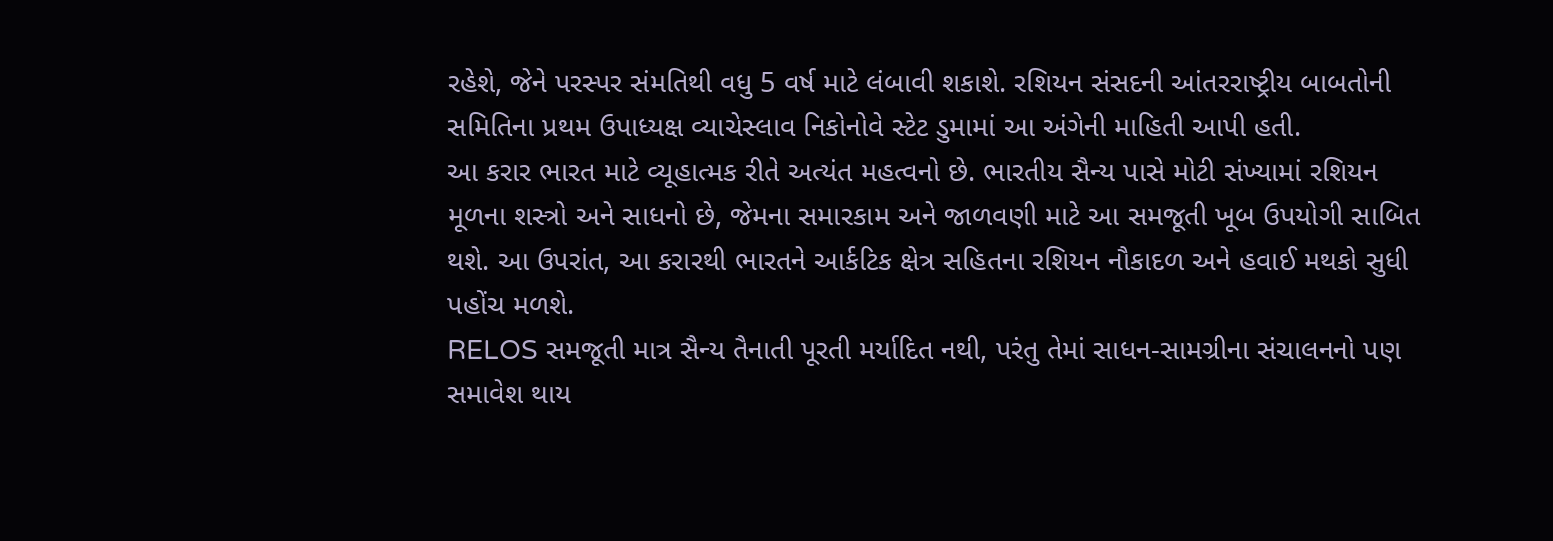રહેશે, જેને પરસ્પર સંમતિથી વધુ 5 વર્ષ માટે લંબાવી શકાશે. રશિયન સંસદની આંતરરાષ્ટ્રીય બાબતોની સમિતિના પ્રથમ ઉપાધ્યક્ષ વ્યાચેસ્લાવ નિકોનોવે સ્ટેટ ડુમામાં આ અંગેની માહિતી આપી હતી.
આ કરાર ભારત માટે વ્યૂહાત્મક રીતે અત્યંત મહત્વનો છે. ભારતીય સૈન્ય પાસે મોટી સંખ્યામાં રશિયન મૂળના શસ્ત્રો અને સાધનો છે, જેમના સમારકામ અને જાળવણી માટે આ સમજૂતી ખૂબ ઉપયોગી સાબિત થશે. આ ઉપરાંત, આ કરારથી ભારતને આર્કટિક ક્ષેત્ર સહિતના રશિયન નૌકાદળ અને હવાઈ મથકો સુધી પહોંચ મળશે.
RELOS સમજૂતી માત્ર સૈન્ય તૈનાતી પૂરતી મર્યાદિત નથી, પરંતુ તેમાં સાધન-સામગ્રીના સંચાલનનો પણ સમાવેશ થાય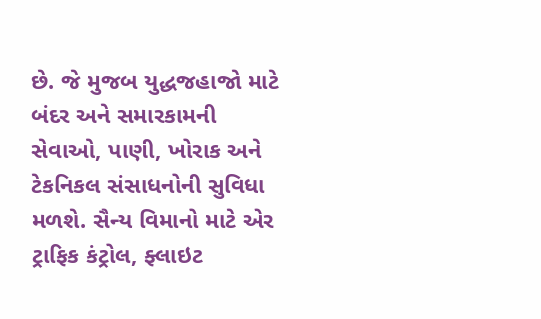છે. જે મુજબ યુદ્ધજહાજો માટે બંદર અને સમારકામની સેવાઓ, પાણી, ખોરાક અને ટેકનિકલ સંસાધનોની સુવિધા મળશે. સૈન્ય વિમાનો માટે એર ટ્રાફિક કંટ્રોલ, ફ્લાઇટ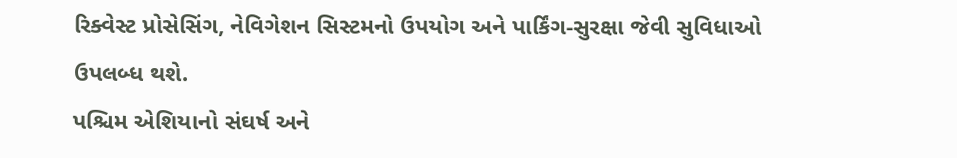રિક્વેસ્ટ પ્રોસેસિંગ, નેવિગેશન સિસ્ટમનો ઉપયોગ અને પાર્કિંગ-સુરક્ષા જેવી સુવિધાઓ ઉપલબ્ધ થશે.
પશ્ચિમ એશિયાનો સંઘર્ષ અને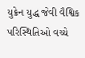યુક્રેન યુદ્ધ જેવી વૈશ્વિક પરિસ્થિતિઓ વચ્ચે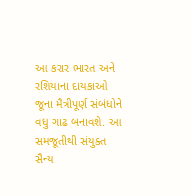આ કરાર ભારત અને રશિયાના દાયકાઓ જૂના મૈત્રીપૂર્ણ સંબંધોને વધુ ગાઢ બનાવશે. આ સમજૂતીથી સંયુક્ત સૈન્ય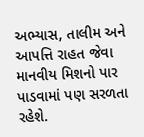અભ્યાસ, તાલીમ અને આપત્તિ રાહત જેવા માનવીય મિશનો પાર પાડવામાં પણ સરળતા રહેશે.